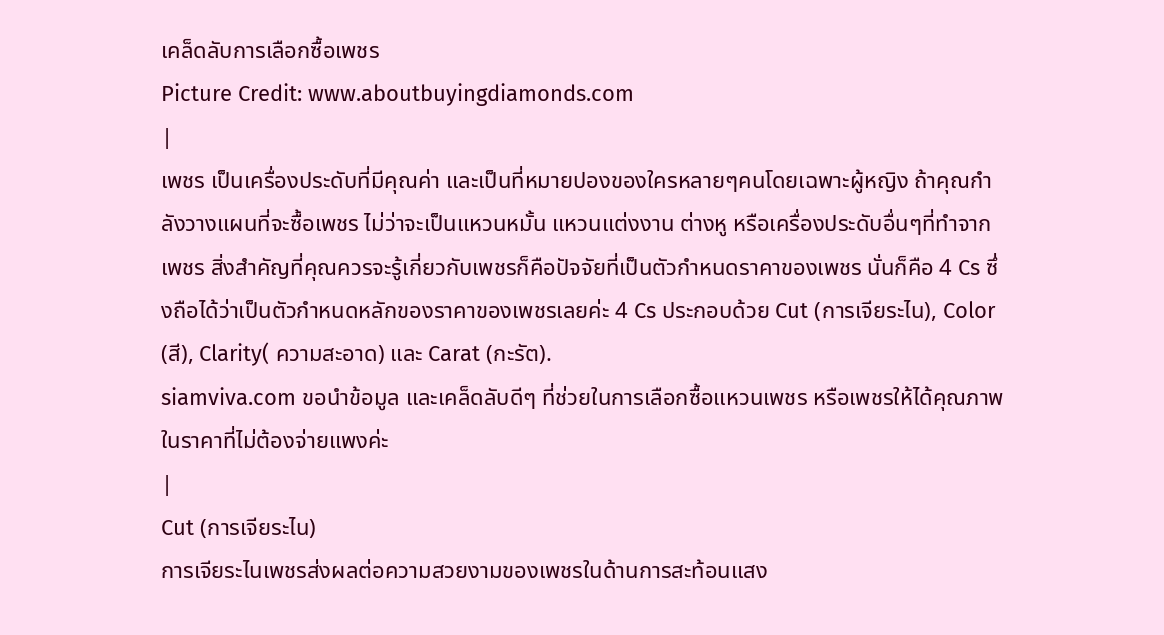เคล็ดลับการเลือกซื้อเพชร
Picture Credit: www.aboutbuyingdiamonds.com
|
เพชร เป็นเครื่องประดับที่มีคุณค่า และเป็นที่หมายปองของใครหลายๆคนโดยเฉพาะผู้หญิง ถ้าคุณกำลังวางแผนที่จะซื้อเพชร ไม่ว่าจะเป็นแหวนหมั้น แหวนแต่งงาน ต่างหู หรือเครื่องประดับอื่นๆที่ทำจากเพชร สิ่งสำคัญที่คุณควรจะรู้เกี่ยวกับเพชรก็คือปัจจัยที่เป็นตัวกำหนดราคาของเพชร นั่นก็คือ 4 Cs ซึ่งถือได้ว่าเป็นตัวกำหนดหลักของราคาของเพชรเลยค่ะ 4 Cs ประกอบด้วย Cut (การเจียระไน), Color (สี), Clarity( ความสะอาด) และ Carat (กะรัต).
siamviva.com ขอนำข้อมูล และเคล็ดลับดีๆ ที่ช่วยในการเลือกซื้อแหวนเพชร หรือเพชรให้ได้คุณภาพ ในราคาที่ไม่ต้องจ่ายแพงค่ะ
|
Cut (การเจียระไน)
การเจียระไนเพชรส่งผลต่อความสวยงามของเพชรในด้านการสะท้อนแสง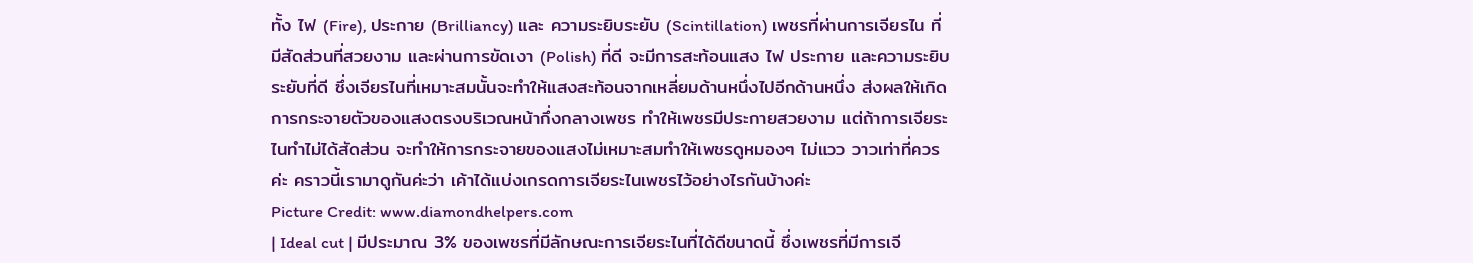ทั้ง ไฟ (Fire), ประกาย (Brilliancy) และ ความระยิบระยับ (Scintillation) เพชรที่ผ่านการเจียรไน ที่มีสัดส่วนที่สวยงาม และผ่านการขัดเงา (Polish) ที่ดี จะมีการสะท้อนแสง ไฟ ประกาย และความระยิบระยับที่ดี ซึ่งเจียรไนที่เหมาะสมนั้นจะทำให้แสงสะท้อนจากเหลี่ยมด้านหนึ่งไปอีกด้านหนึ่ง ส่งผลให้เกิดการกระจายตัวของแสงตรงบริเวณหน้ากึ่งกลางเพชร ทำให้เพชรมีประกายสวยงาม แต่ถ้าการเจียระไนทำไม่ได้สัดส่วน จะทำให้การกระจายของแสงไม่เหมาะสมทำให้เพชรดูหมองๆ ไม่แวว วาวเท่าที่ควรค่ะ คราวนี้เรามาดูกันค่ะว่า เค้าได้แบ่งเกรดการเจียระไนเพชรไว้อย่างไรกันบ้างค่ะ
Picture Credit: www.diamondhelpers.com
| Ideal cut | มีประมาณ 3% ของเพชรที่มีลักษณะการเจียระไนที่ได้ดีขนาดนี้ ซึ่งเพชรที่มีการเจี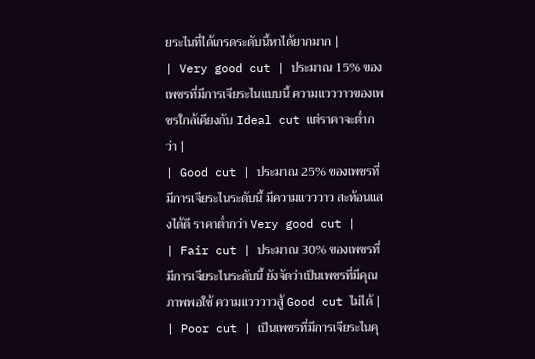ยระไนที่ได้เกรดระดับนี้หาได้ยากมาก |
| Very good cut | ประมาณ 15% ของเพชรที่มีการเจียระไนแบบนี้ ความแวววาวของเพชรใกล้เคียงกับ Ideal cut แต่ราคาจะต่ำกว่า |
| Good cut | ประมาณ 25% ของเพชรที่มีการเจียระไนระดับนี้ มีความแวววาว สะท้อนแสงได้ดี ราคาต่ำกว่า Very good cut |
| Fair cut | ประมาณ 30% ของเพชรที่มีการเจียระไนระดับนี้ ยังจัดว่าเป็นเพชรที่มีคุณภาพพอใช้ ความแวววาวสู้ Good cut ไม่ได้ |
| Poor cut | เป็นเพชรที่มีการเจียระไนคุ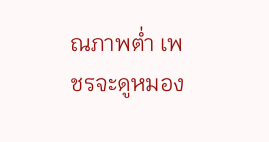ณภาพต่ำ เพชรจะดูหมอง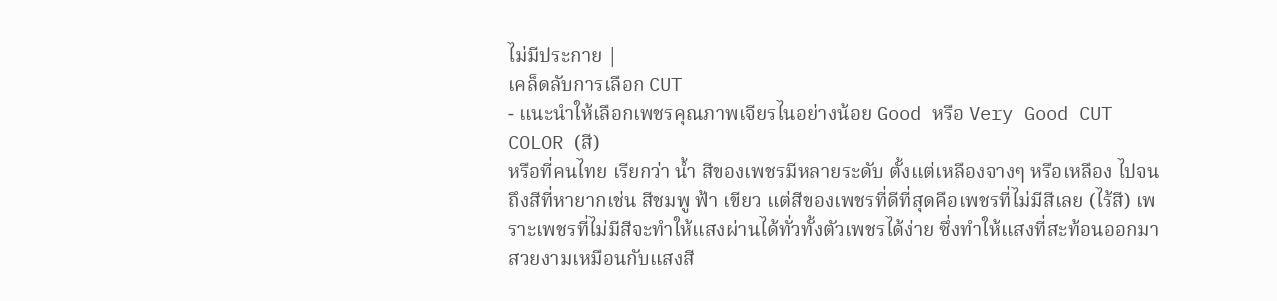ไม่มีประกาย |
เคล็ดลับการเลือก CUT
- แนะนำให้เลือกเพชรคุณภาพเจียรไนอย่างน้อย Good หรือ Very Good CUT
COLOR (สี)
หรือที่คนไทย เรียกว่า น้ำ สีของเพชรมีหลายระดับ ตั้งแต่เหลืองจางๆ หรือเหลือง ไปจนถึงสีที่หายากเช่น สีชมพู ฟ้า เขียว แต่สีของเพชรที่ดีที่สุดคือเพชรที่ไม่มีสีเลย (ไร้สี) เพราะเพชรที่ไม่มีสีจะทำให้แสงผ่านได้ทั่วทั้งตัวเพชรได้ง่าย ซึ่งทำให้แสงที่สะท้อนออกมาสวยงามเหมือนกับแสงสี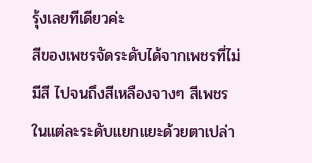รุ้งเลยทีเดียวค่ะ
สีของเพชรจัดระดับได้จากเพชรที่ไม่มีสี ไปจนถึงสีเหลืองจางๆ สีเพชรในแต่ละระดับแยกแยะด้วยตาเปล่า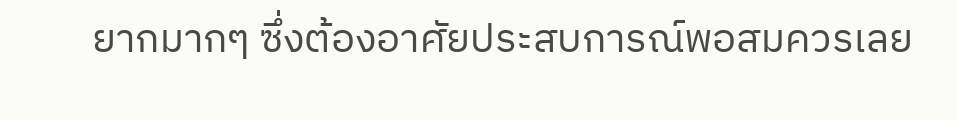ยากมากๆ ซึ่งต้องอาศัยประสบการณ์พอสมควรเลย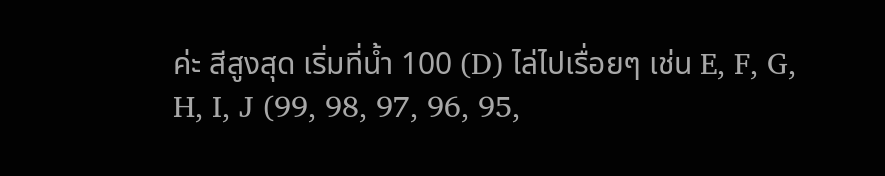ค่ะ สีสูงสุด เริ่มที่น้ำ 100 (D) ไล่ไปเรื่อยๆ เช่น E, F, G, H, I, J (99, 98, 97, 96, 95,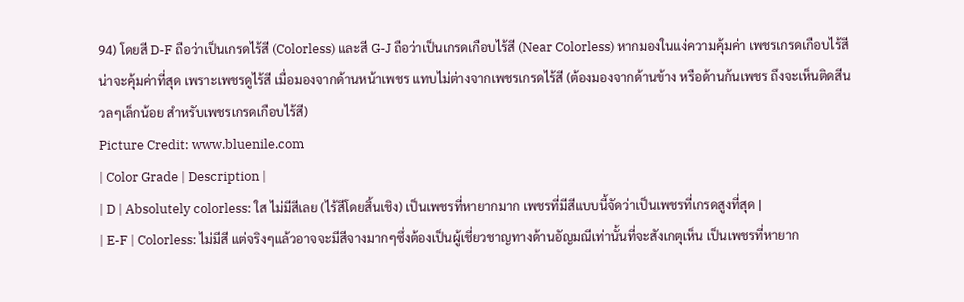94) โดยสี D-F ถือว่าเป็นเกรดไร้สี (Colorless) และสี G-J ถือว่าเป็นเกรดเกือบไร้สี (Near Colorless) หากมองในแง่ความคุ้มค่า เพชรเกรดเกือบไร้สี น่าจะคุ้มค่าที่สุด เพราะเพชรดูไร้สี เมื่อมองจากด้านหน้าเพชร แทบไม่ต่างจากเพชรเกรดไร้สี (ต้องมองจากด้านข้าง หรือด้านก้นเพชร ถึงจะเห็นติดสีนวลๆเล็กน้อย สำหรับเพชรเกรดเกือบไร้สี)
Picture Credit: www.bluenile.com
| Color Grade | Description |
| D | Absolutely colorless: ใส ไม่มีสีเลย (ไร้สีโดยสิ้นเชิง) เป็นเพชรที่หายากมาก เพชรที่มีสีแบบนี้จัดว่าเป็นเพชรที่เกรดสูงที่สุด |
| E-F | Colorless: ไม่มีสี แต่จริงๆแล้วอาจจะมีสีจางมากๆซึ่งต้องเป็นผู้เชี่ยวชาญทางด้านอัญมณีเท่านั้นที่จะสังเกตุเห็น เป็นเพชรที่หายาก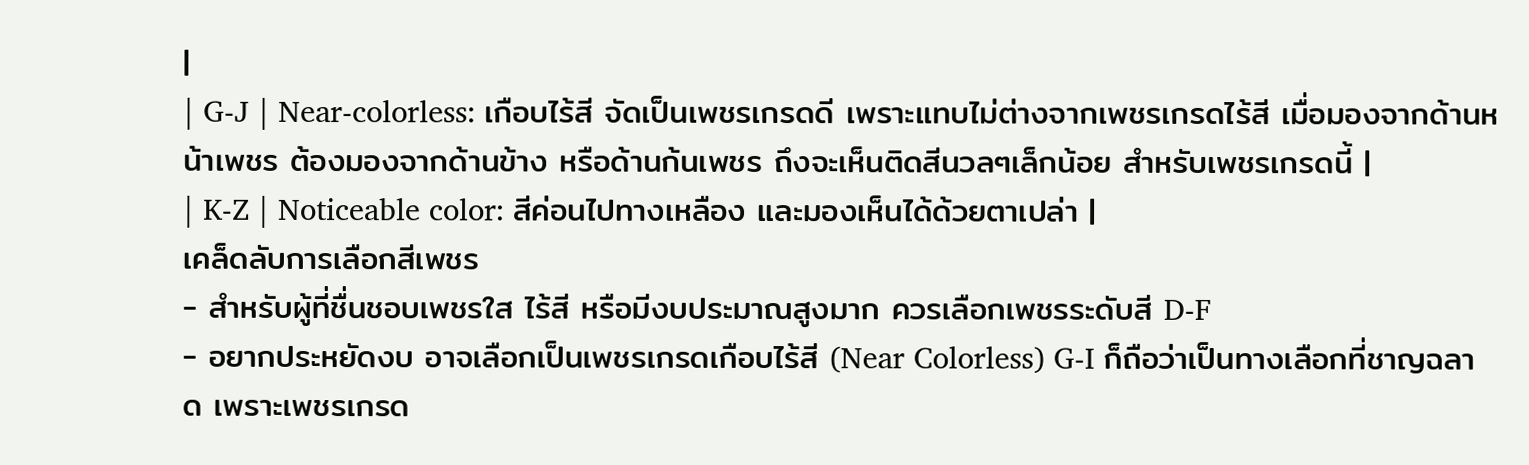|
| G-J | Near-colorless: เกือบไร้สี จัดเป็นเพชรเกรดดี เพราะแทบไม่ต่างจากเพชรเกรดไร้สี เมื่อมองจากด้านหน้าเพชร ต้องมองจากด้านข้าง หรือด้านก้นเพชร ถึงจะเห็นติดสีนวลๆเล็กน้อย สำหรับเพชรเกรดนี้ |
| K-Z | Noticeable color: สีค่อนไปทางเหลือง และมองเห็นได้ด้วยตาเปล่า |
เคล็ดลับการเลือกสีเพชร
- สำหรับผู้ที่ชื่นชอบเพชรใส ไร้สี หรือมีงบประมาณสูงมาก ควรเลือกเพชรระดับสี D-F
- อยากประหยัดงบ อาจเลือกเป็นเพชรเกรดเกือบไร้สี (Near Colorless) G-I ก็ถือว่าเป็นทางเลือกที่ชาญฉลาด เพราะเพชรเกรด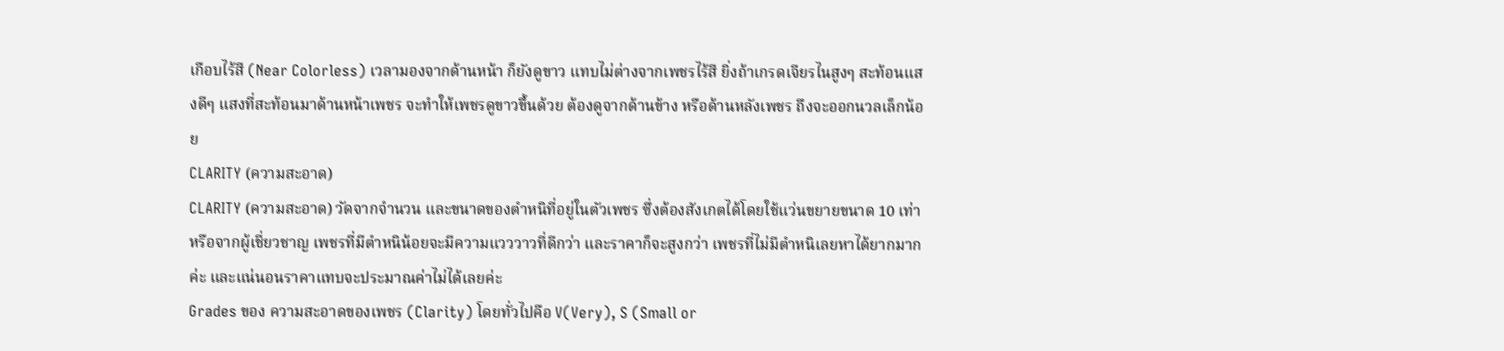เกือบไร้สี (Near Colorless) เวลามองจากด้านหน้า ก็ยังดูขาว แทบไม่ต่างจากเพชรไร้สี ยิ่งถ้าเกรดเจียรไนสูงๆ สะท้อนแสงดีๆ แสงที่สะท้อนมาด้านหน้าเพชร จะทำให้เพชรดูขาวขึ้นด้วย ต้องดูจากด้านข้าง หรือด้านหลังเพชร ถึงจะออกนวลเล็กน้อย
CLARITY (ความสะอาด)
CLARITY (ความสะอาด) วัดจากจำนวน และขนาดของตำหนิที่อยู่ในตัวเพชร ซึ่งต้องสังเกตได้โดยใช้แว่นขยายขนาด 10 เท่า หรือจากผู้เชี่ยวชาญ เพชรที่มีตำหนิน้อยจะมีความแวววาวที่ดีกว่า และราคาก็จะสูงกว่า เพชรที่ไม่มีตำหนิเลยหาได้ยากมากค่ะ และแน่นอนราคาแทบจะประมาณค่าไม่ได้เลยค่ะ
Grades ของ ความสะอาดของเพชร (Clarity) โดยทั่วไปคือ V(Very), S (Small or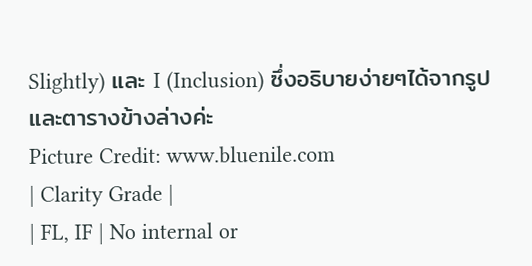Slightly) และ I (Inclusion) ซึ่งอธิบายง่ายๆได้จากรูปและตารางข้างล่างค่ะ
Picture Credit: www.bluenile.com
| Clarity Grade |
| FL, IF | No internal or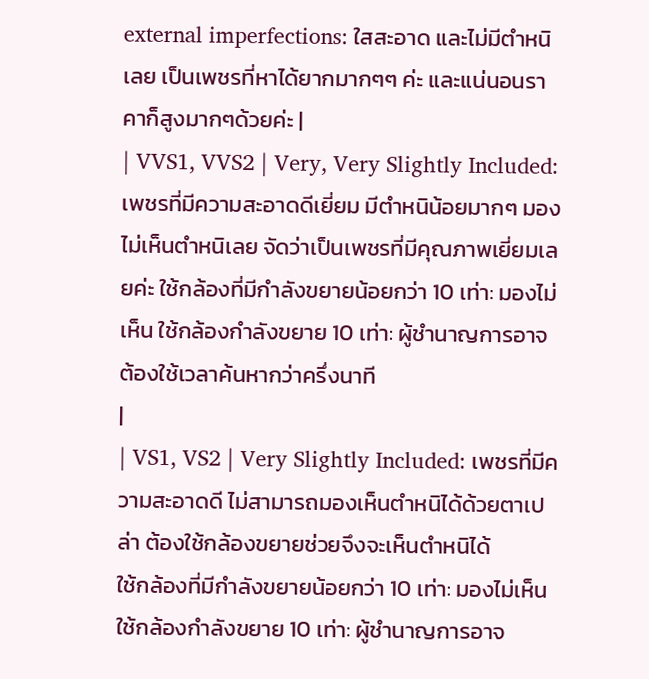external imperfections: ใสสะอาด และไม่มีตำหนิเลย เป็นเพชรที่หาได้ยากมากๆๆ ค่ะ และแน่นอนราคาก็สูงมากๆด้วยค่ะ |
| VVS1, VVS2 | Very, Very Slightly Included: เพชรที่มีความสะอาดดีเยี่ยม มีตำหนิน้อยมากๆ มองไม่เห็นตำหนิเลย จัดว่าเป็นเพชรที่มีคุณภาพเยี่ยมเลยค่ะ ใช้กล้องที่มีกำลังขยายน้อยกว่า 10 เท่า: มองไม่เห็น ใช้กล้องกำลังขยาย 10 เท่า: ผู้ชำนาญการอาจต้องใช้เวลาค้นหากว่าครึ่งนาที
|
| VS1, VS2 | Very Slightly Included: เพชรที่มีความสะอาดดี ไม่สามารถมองเห็นตำหนิได้ด้วยตาเปล่า ต้องใช้กล้องขยายช่วยจึงจะเห็นตำหนิได้
ใช้กล้องที่มีกำลังขยายน้อยกว่า 10 เท่า: มองไม่เห็น
ใช้กล้องกำลังขยาย 10 เท่า: ผู้ชำนาญการอาจ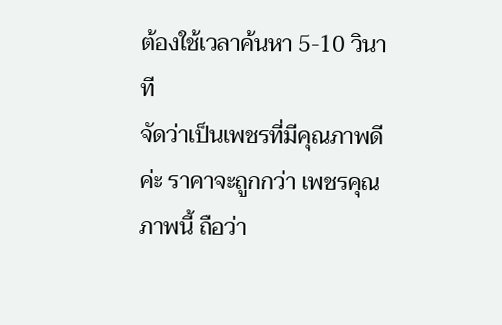ต้องใช้เวลาค้นหา 5-10 วินาที
จัดว่าเป็นเพชรที่มีคุณภาพดีค่ะ ราคาจะถูกกว่า เพชรคุณภาพนี้ ถือว่า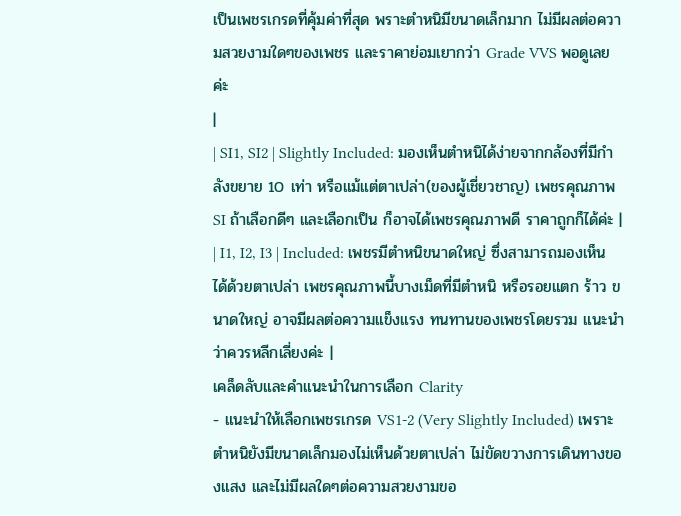เป็นเพชรเกรดที่คุ้มค่าที่สุด พราะตำหนิมีขนาดเล็กมาก ไม่มีผลต่อความสวยงามใดๆของเพชร และราคาย่อมเยากว่า Grade VVS พอดูเลยค่ะ
|
| SI1, SI2 | Slightly Included: มองเห็นตำหนิได้ง่ายจากกล้องที่มีกำลังขยาย 10 เท่า หรือแม้แต่ตาเปล่า(ของผู้เชี่ยวชาญ) เพชรคุณภาพ SI ถ้าเลือกดีๆ และเลือกเป็น ก็อาจได้เพชรคุณภาพดี ราคาถูกก็ได้ค่ะ |
| I1, I2, I3 | Included: เพชรมีตำหนิขนาดใหญ่ ซึ่งสามารถมองเห็นได้ด้วยตาเปล่า เพชรคุณภาพนี้บางเม็ดที่มีตำหนิ หรือรอยแตก ร้าว ขนาดใหญ่ อาจมีผลต่อความแข็งแรง ทนทานของเพชรโดยรวม แนะนำว่าควรหลีกเลี่ยงค่ะ |
เคล็ดลับและคำแนะนำในการเลือก Clarity
- แนะนำให้เลือกเพชรเกรด VS1-2 (Very Slightly Included) เพราะตำหนิยังมีขนาดเล็กมองไม่เห็นด้วยตาเปล่า ไม่ขัดขวางการเดินทางของแสง และไม่มีผลใดๆต่อความสวยงามขอ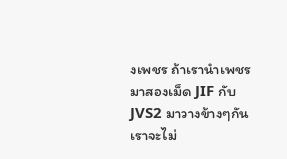งเพชร ถ้าเรานำเพชรมาสองเม็ด JIF กับ JVS2 มาวางข้างๆกัน เราจะไม่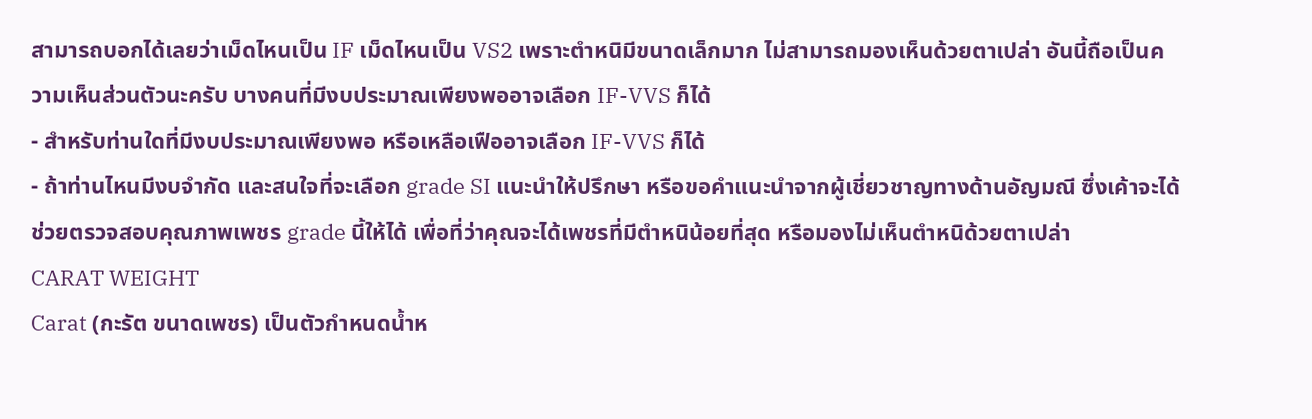สามารถบอกได้เลยว่าเม็ดไหนเป็น IF เม็ดไหนเป็น VS2 เพราะตำหนิมีขนาดเล็กมาก ไม่สามารถมองเห็นด้วยตาเปล่า อันนี้ถือเป็นความเห็นส่วนตัวนะครับ บางคนที่มีงบประมาณเพียงพออาจเลือก IF-VVS ก็ได้
- สำหรับท่านใดที่มีงบประมาณเพียงพอ หรือเหลือเฟืออาจเลือก IF-VVS ก็ได้
- ถ้าท่านไหนมีงบจำกัด และสนใจที่จะเลือก grade SI แนะนำให้ปรึกษา หรือขอคำแนะนำจากผู้เชี่ยวชาญทางด้านอัญมณี ซึ่งเค้าจะได้ช่วยตรวจสอบคุณภาพเพชร grade นี้ให้ได้ เพื่อที่ว่าคุณจะได้เพชรที่มีตำหนิน้อยที่สุด หรือมองไม่เห็นตำหนิด้วยตาเปล่า
CARAT WEIGHT
Carat (กะรัต ขนาดเพชร) เป็นตัวกำหนดน้ำห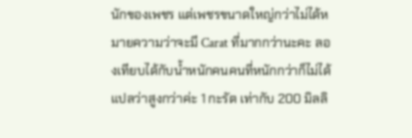นักของเพชร แต่เพชรขนาดใหญ่กว่าไม่ได้หมายความว่าจะมี Carat ที่มากกว่านะคะ ลองเทียบได้กับน้ำหนักคนคนที่หนักกว่าก็ไม่ได้แปลว่าสูงกว่าค่ะ 1 กะรัต เท่ากับ 200 มิลลิ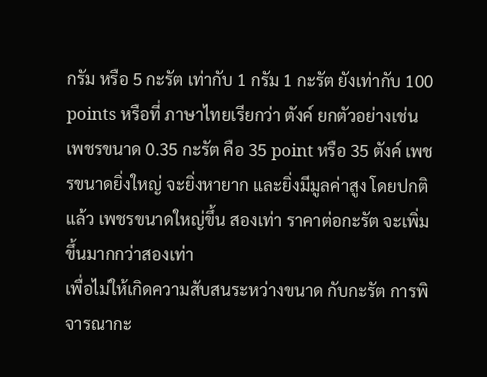กรัม หรือ 5 กะรัต เท่ากับ 1 กรัม 1 กะรัต ยังเท่ากับ 100 points หรือที่ ภาษาไทยเรียกว่า ตังค์ ยกตัวอย่างเช่น เพชรขนาด 0.35 กะรัต คือ 35 point หรือ 35 ตังค์ เพชรขนาดยิ่งใหญ่ จะยิ่งหายาก และยิ่งมีมูลค่าสูง โดยปกติแล้ว เพชรขนาดใหญ่ขึ้น สองเท่า ราคาต่อกะรัต จะเพิ่มขึ้นมากกว่าสองเท่า
เพื่อไม่ให้เกิดความสับสนระหว่างขนาด กับกะรัต การพิจารณากะ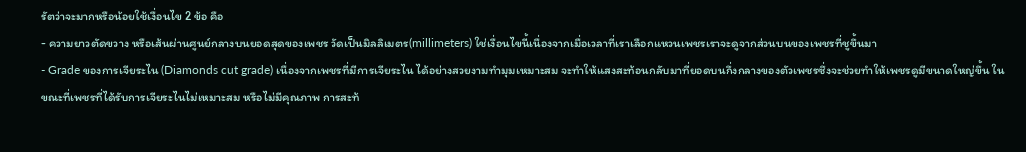รัตว่าจะมากหรือน้อยใช้เงื่อนไข 2 ข้อ คือ
- ความยาวตัดขวาง หรือเส้นผ่านศูนย์กลางบนยอดสุดของเพชร วัดเป็นมิลลิเมตร(millimeters) ใช่เงื่อนไขนี้เนื่องจากเมื่อเวลาที่เราเลือกแหวนเพชรเราจะดูจากส่วนบนของเพชรที่ชูขึ้นมา
- Grade ของการเจียระไน (Diamonds cut grade) เนื่องจากเพชรที่มีการเจียระไน ได้อย่างสวยงามทำมุมเหมาะสม จะทำให้แสงสะท้อนกลับมาที่ยอดบนกึ่งกลางของตัวเพชรซึ่งจะช่วยทำให้เพชรดูมีขนาดใหญ่ขึ้น ในขณะที่เพชรที่ได้รับการเจียระไนไม่เหมาะสม หรือไม่มีคุณภาพ การสะท้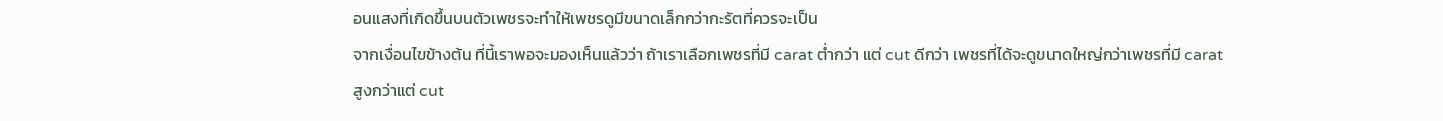อนแสงที่เกิดขึ้นบนตัวเพชรจะทำให้เพชรดูมีขนาดเล็กกว่ากะรัตที่ควรจะเป็น
จากเงื่อนไขข้างต้น ที่นี้เราพอจะมองเห็นแล้วว่า ถ้าเราเลือกเพชรที่มี carat ต่ำกว่า แต่ cut ดีกว่า เพชรที่ได้จะดูขนาดใหญ่กว่าเพชรที่มี carat สูงกว่าแต่ cut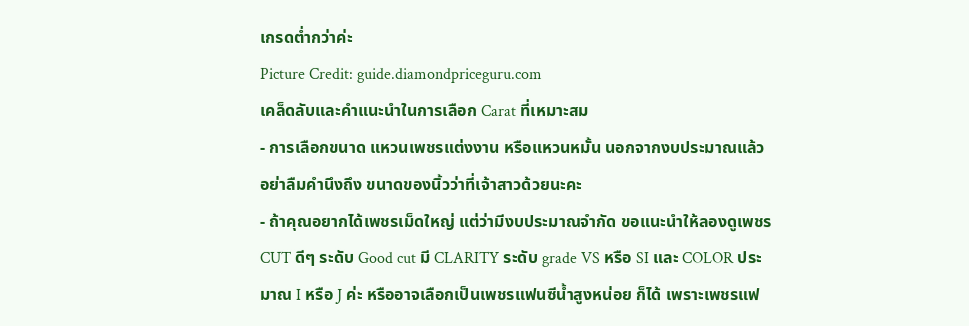เกรดต่ำกว่าค่ะ
Picture Credit: guide.diamondpriceguru.com
เคล็ดลับและคำแนะนำในการเลือก Carat ที่เหมาะสม
- การเลือกขนาด แหวนเพชรแต่งงาน หรือแหวนหมั้น นอกจากงบประมาณแล้ว อย่าลืมคำนึงถึง ขนาดของนิ้วว่าที่เจ้าสาวด้วยนะคะ
- ถ้าคุณอยากได้เพชรเม็ดใหญ่ แต่ว่ามีงบประมาณจำกัด ขอแนะนำให้ลองดูเพชร CUT ดีๆ ระดับ Good cut มี CLARITY ระดับ grade VS หรือ SI และ COLOR ประมาณ I หรือ J ค่ะ หรืออาจเลือกเป็นเพชรแฟนซีน้ำสูงหน่อย ก็ได้ เพราะเพชรแฟ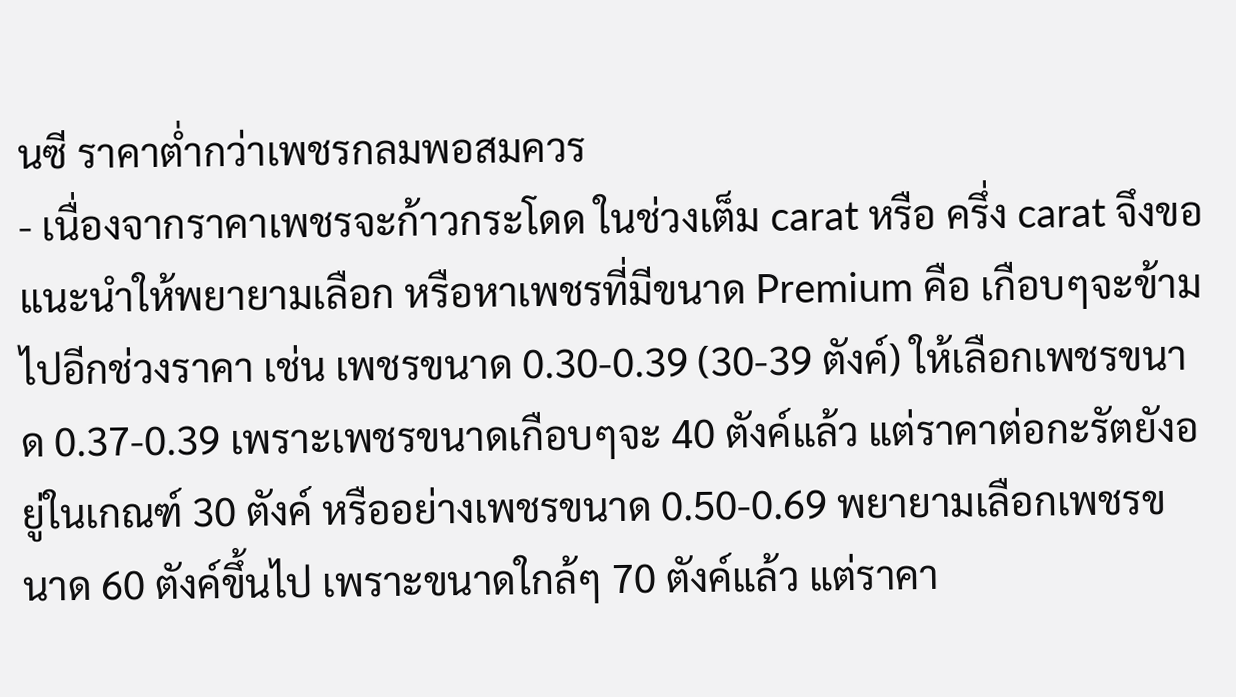นซี ราคาต่ำกว่าเพชรกลมพอสมควร
- เนื่องจากราคาเพชรจะก้าวกระโดด ในช่วงเต็ม carat หรือ ครึ่ง carat จึงขอแนะนำให้พยายามเลือก หรือหาเพชรที่มีขนาด Premium คือ เกือบๆจะข้ามไปอีกช่วงราคา เช่น เพชรขนาด 0.30-0.39 (30-39 ตังค์) ให้เลือกเพชรขนาด 0.37-0.39 เพราะเพชรขนาดเกือบๆจะ 40 ตังค์แล้ว แต่ราคาต่อกะรัตยังอยู่ในเกณฑ์ 30 ตังค์ หรืออย่างเพชรขนาด 0.50-0.69 พยายามเลือกเพชรขนาด 60 ตังค์ขึ้นไป เพราะขนาดใกล้ๆ 70 ตังค์แล้ว แต่ราคา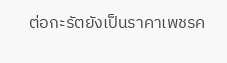ต่อกะรัตยังเป็นราคาเพชรค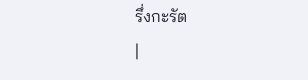รึ่งกะรัต
|